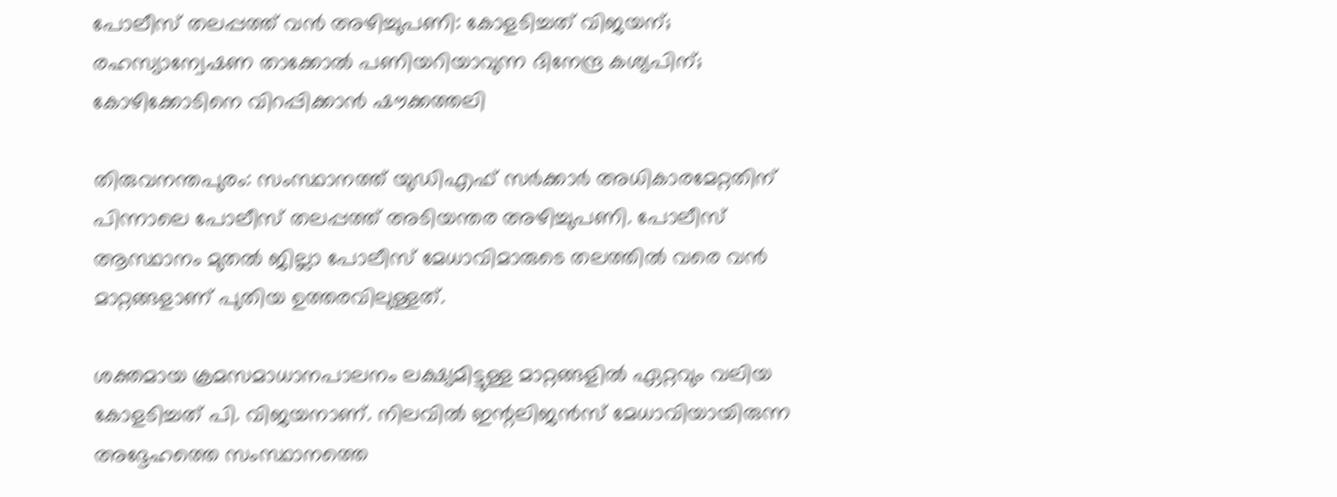പോലീസ് തലപ്പത്ത് വൻ അഴിച്ചുപണി: കോളടിച്ചത് വിജയന്; രഹസ്യാന്വേഷണ താക്കോൽ പണിയറിയാവുന്ന ദിനേന്ദ്ര കശ്യപിന്; കോഴിക്കോടിനെ വിറപ്പിക്കാൻ ഷൗക്കത്തലി

തിരുവനന്തപുരം: സംസ്ഥാനത്ത് യുഡിഎഫ് സർക്കാർ അധികാരമേറ്റതിന് പിന്നാലെ പോലീസ് തലപ്പത്ത് അടിയന്തര അഴിച്ചുപണി. പോലീസ് ആസ്ഥാനം മുതൽ ജില്ലാ പോലീസ് മേധാവിമാരുടെ തലത്തിൽ വരെ വൻ മാറ്റങ്ങളാണ് പുതിയ ഉത്തരവിലുള്ളത്.

ശക്തമായ ക്രമസമാധാനപാലനം ലക്ഷ്യമിട്ടുള്ള മാറ്റങ്ങളിൽ ഏറ്റവും വലിയ കോളടിച്ചത് പി. വിജയനാണ്. നിലവിൽ ഇന്റലിജൻസ് മേധാവിയായിരുന്ന അദ്ദേഹത്തെ സംസ്ഥാനത്തെ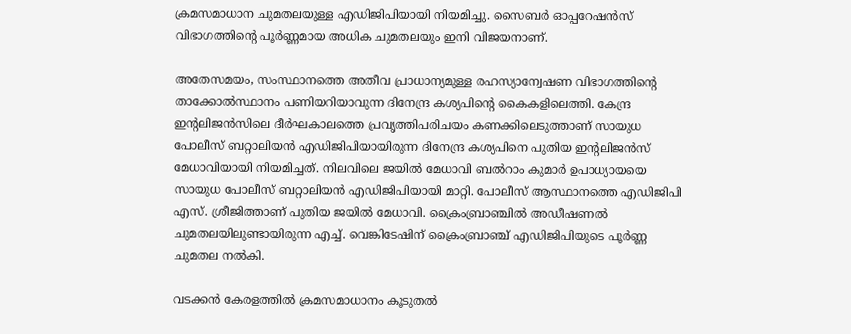ക്രമസമാധാന ചുമതലയുള്ള എഡിജിപിയായി നിയമിച്ചു. സൈബർ ഓപ്പറേഷൻസ് വിഭാഗത്തിന്റെ പൂർണ്ണമായ അധിക ചുമതലയും ഇനി വിജയനാണ്.

അതേസമയം, സംസ്ഥാനത്തെ അതീവ പ്രാധാന്യമുള്ള രഹസ്യാന്വേഷണ വിഭാഗത്തിന്റെ താക്കോൽസ്ഥാനം പണിയറിയാവുന്ന ദിനേന്ദ്ര കശ്യപിന്റെ കൈകളിലെത്തി. കേന്ദ്ര ഇന്റലിജൻസിലെ ദീർഘകാലത്തെ പ്രവൃത്തിപരിചയം കണക്കിലെടുത്താണ് സായുധ പോലീസ് ബറ്റാലിയൻ എഡിജിപിയായിരുന്ന ദിനേന്ദ്ര കശ്യപിനെ പുതിയ ഇന്റലിജൻസ് മേധാവിയായി നിയമിച്ചത്. നിലവിലെ ജയിൽ മേധാവി ബൽറാം കുമാർ ഉപാധ്യായയെ സായുധ പോലീസ് ബറ്റാലിയൻ എഡിജിപിയായി മാറ്റി. പോലീസ് ആസ്ഥാനത്തെ എഡിജിപി എസ്. ശ്രീജിത്താണ് പുതിയ ജയിൽ മേധാവി. ക്രൈംബ്രാഞ്ചിൽ അഡീഷണൽ ചുമതലയിലുണ്ടായിരുന്ന എച്ച്. വെങ്കിടേഷിന് ക്രൈംബ്രാഞ്ച് എഡിജിപിയുടെ പൂർണ്ണ ചുമതല നൽകി.

വടക്കൻ കേരളത്തിൽ ക്രമസമാധാനം കൂടുതൽ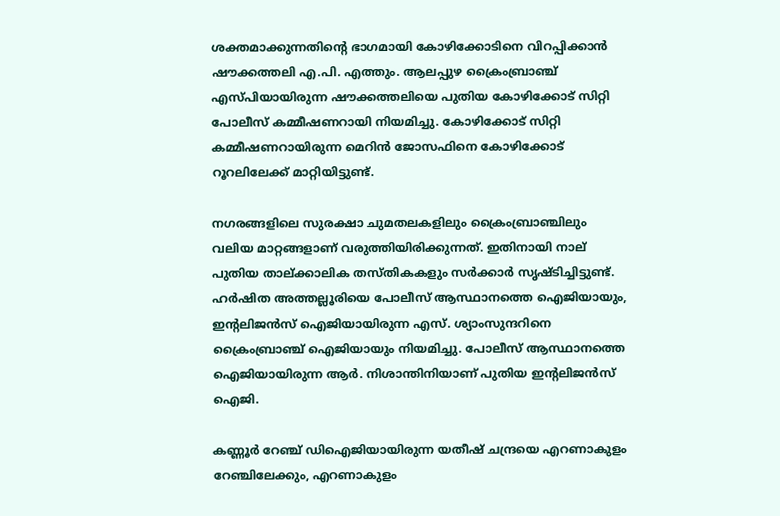ശക്തമാക്കുന്നതിന്റെ ഭാഗമായി കോഴിക്കോടിനെ വിറപ്പിക്കാൻ ഷൗക്കത്തലി എ.പി. എത്തും. ആലപ്പുഴ ക്രൈംബ്രാഞ്ച് എസ്പിയായിരുന്ന ഷൗക്കത്തലിയെ പുതിയ കോഴിക്കോട് സിറ്റി പോലീസ് കമ്മീഷണറായി നിയമിച്ചു. കോഴിക്കോട് സിറ്റി കമ്മീഷണറായിരുന്ന മെറിൻ ജോസഫിനെ കോഴിക്കോട് റൂറലിലേക്ക് മാറ്റിയിട്ടുണ്ട്.

നഗരങ്ങളിലെ സുരക്ഷാ ചുമതലകളിലും ക്രൈംബ്രാഞ്ചിലും വലിയ മാറ്റങ്ങളാണ് വരുത്തിയിരിക്കുന്നത്. ഇതിനായി നാല് പുതിയ താല്ക്കാലിക തസ്തികകളും സർക്കാർ സൃഷ്ടിച്ചിട്ടുണ്ട്. ഹർഷിത അത്തല്ലൂരിയെ പോലീസ് ആസ്ഥാനത്തെ ഐജിയായും, ഇന്റലിജൻസ് ഐജിയായിരുന്ന എസ്. ശ്യാംസുന്ദറിനെ ക്രൈംബ്രാഞ്ച് ഐജിയായും നിയമിച്ചു. പോലീസ് ആസ്ഥാനത്തെ ഐജിയായിരുന്ന ആർ. നിശാന്തിനിയാണ് പുതിയ ഇന്റലിജൻസ് ഐജി.

കണ്ണൂർ റേഞ്ച് ഡിഐജിയായിരുന്ന യതീഷ് ചന്ദ്രയെ എറണാകുളം റേഞ്ചിലേക്കും, എറണാകുളം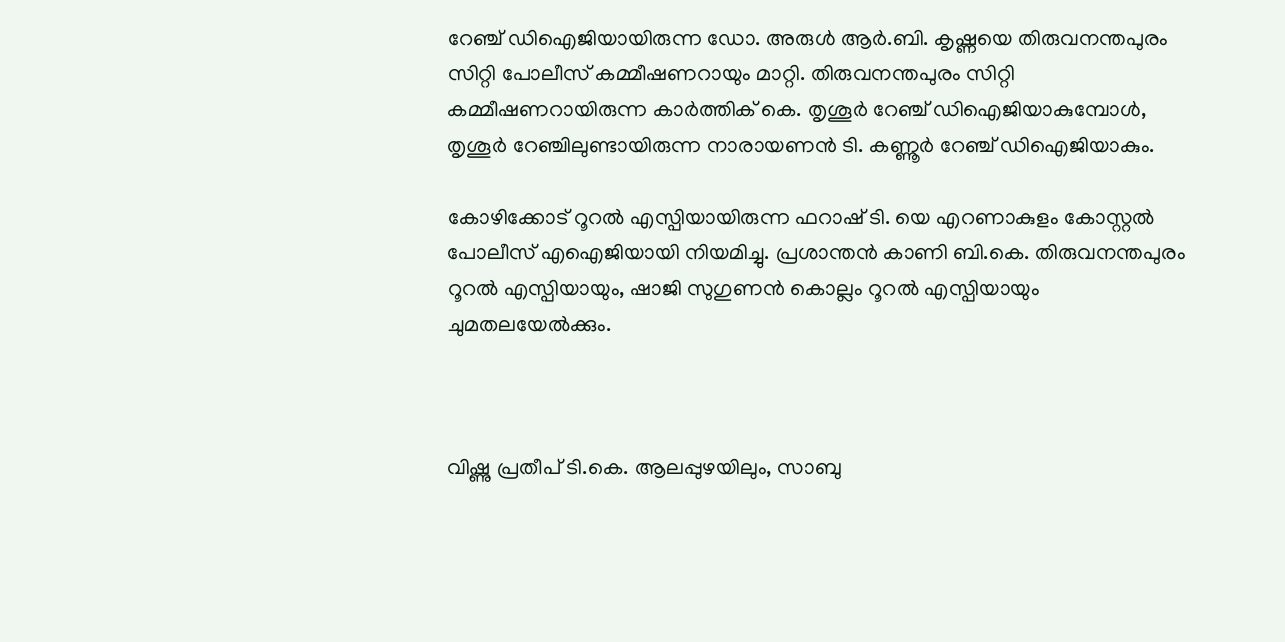റേഞ്ച് ഡിഐജിയായിരുന്ന ഡോ. അരുൾ ആർ.ബി. കൃഷ്ണയെ തിരുവനന്തപുരം സിറ്റി പോലീസ് കമ്മീഷണറായും മാറ്റി. തിരുവനന്തപുരം സിറ്റി കമ്മീഷണറായിരുന്ന കാർത്തിക് കെ. തൃശൂർ റേഞ്ച് ഡിഐജിയാകുമ്പോൾ, തൃശൂർ റേഞ്ചിലുണ്ടായിരുന്ന നാരായണൻ ടി. കണ്ണൂർ റേഞ്ച് ഡിഐജിയാകും.

കോഴിക്കോട് റൂറൽ എസ്പിയായിരുന്ന ഫറാഷ് ടി. യെ എറണാകുളം കോസ്റ്റൽ പോലീസ് എഐജിയായി നിയമിച്ചു. പ്രശാന്തൻ കാണി ബി.കെ. തിരുവനന്തപുരം റൂറൽ എസ്പിയായും, ഷാജി സുഗുണൻ കൊല്ലം റൂറൽ എസ്പിയായും ചുമതലയേൽക്കും.



വിഷ്ണു പ്രതീപ് ടി.കെ. ആലപ്പുഴയിലും, സാബു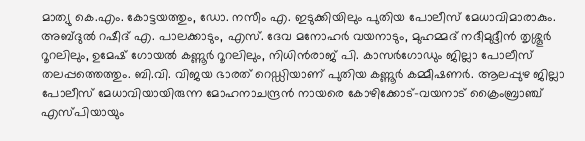മാത്യു കെ.എം. കോട്ടയത്തും, ഡോ. നസീം എ. ഇടുക്കിയിലും പുതിയ പോലീസ് മേധാവിമാരാകും. അബ്ദുൽ റഷീദ് എ. പാലക്കാടും, എസ്. ദേവ മനോഹർ വയനാടും, മുഹമ്മദ് നദീമുദ്ദീൻ തൃശ്ശൂർ റൂറലിലും, ഉമേഷ് ഗോയൽ കണ്ണൂർ റൂറലിലും, നിധിൻരാജ് പി. കാസർഗോഡും ജില്ലാ പോലീസ് തലപ്പത്തെത്തും. ബി.വി. വിജയ ഭാരത് റെഡ്ഡിയാണ് പുതിയ കണ്ണൂർ കമ്മീഷണർ. ആലപ്പുഴ ജില്ലാ പോലീസ് മേധാവിയായിരുന്ന മോഹനാചന്ദ്രൻ നായരെ കോഴിക്കോട്-വയനാട് ക്രൈംബ്രാഞ്ച് എസ്പിയായും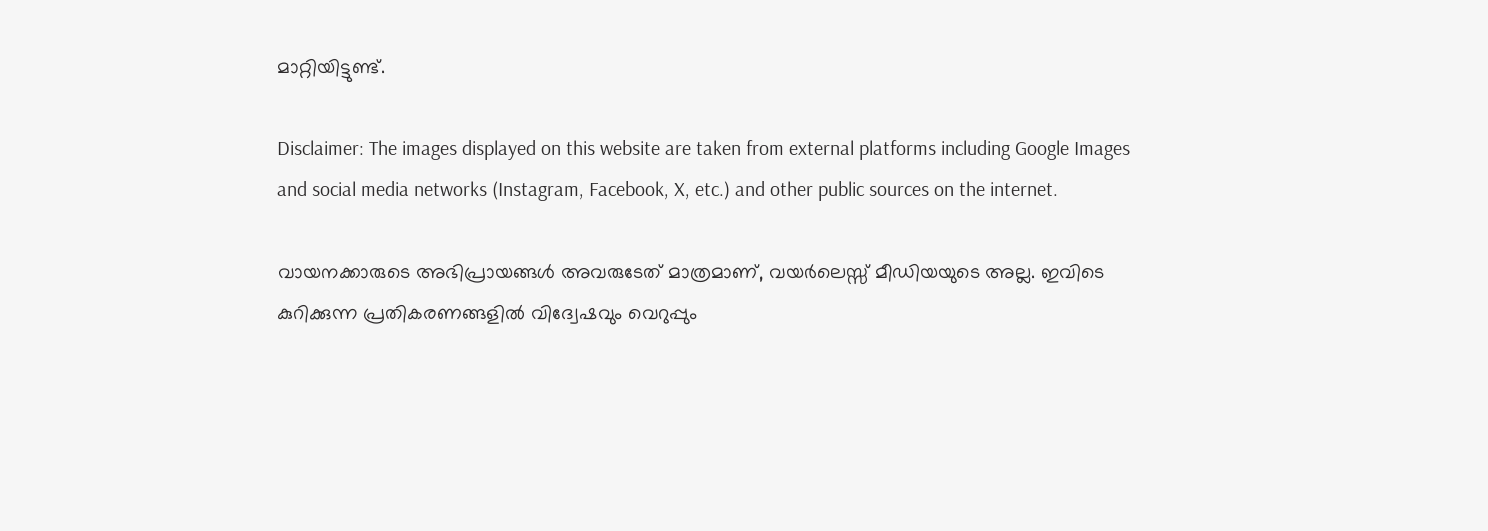മാറ്റിയിട്ടുണ്ട്.

Disclaimer: The images displayed on this website are taken from external platforms including Google Images and social media networks (Instagram, Facebook, X, etc.) and other public sources on the internet.

വായനക്കാരുടെ അഭിപ്രായങ്ങള്‍ അവരുടേത് മാത്രമാണ്, വയർലെസ്സ് മീഡിയയുടെ അല്ല. ഇവിടെ കുറിക്കുന്ന പ്രതികരണങ്ങളിൽ വിദ്വേഷവും വെറുപ്പും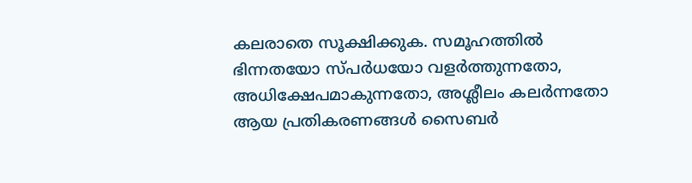കലരാതെ സൂക്ഷിക്കുക. സമൂഹത്തിൽ ഭിന്നതയോ സ്‌പർധയോ വളർത്തുന്നതോ, അധിക്ഷേപമാകുന്നതോ, അശ്ലീലം കലർന്നതോ ആയ പ്രതികരണങ്ങൾ സൈബർ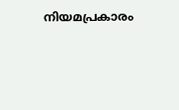നിയമപ്രകാരം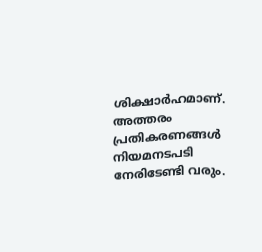ശിക്ഷാർഹമാണ്. അത്തരം പ്രതികരണങ്ങൾ നിയമനടപടി നേരിടേണ്ടി വരും.